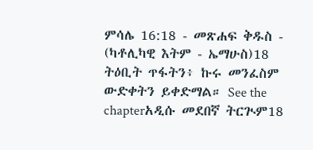ምሳሌ 16:18 - መጽሐፍ ቅዱስ - (ካቶሊካዊ እትም - ኤማሁስ)18 ትዕቢት ጥፋትን፥ ኩሩ መንፈስም ውድቀትን ይቀድማል። See the chapterአዲሱ መደበኛ ትርጒም18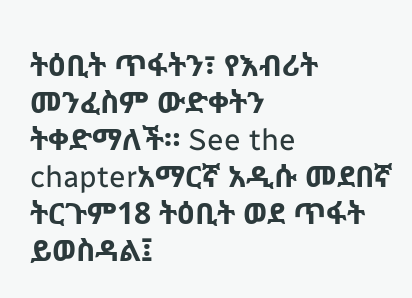ትዕቢት ጥፋትን፣ የእብሪት መንፈስም ውድቀትን ትቀድማለች። See the chapterአማርኛ አዲሱ መደበኛ ትርጉም18 ትዕቢት ወደ ጥፋት ይወስዳል፤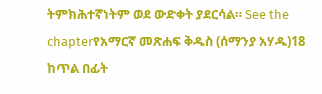ትምክሕተኛነትም ወደ ውድቀት ያደርሳል። See the chapterየአማርኛ መጽሐፍ ቅዱስ (ሰማንያ አሃዱ)18 ከጥል በፊት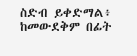ስድብ ይቀድማል፥ ከመውደቅም በፊት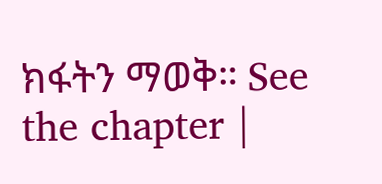ክፋትን ማወቅ። See the chapter |